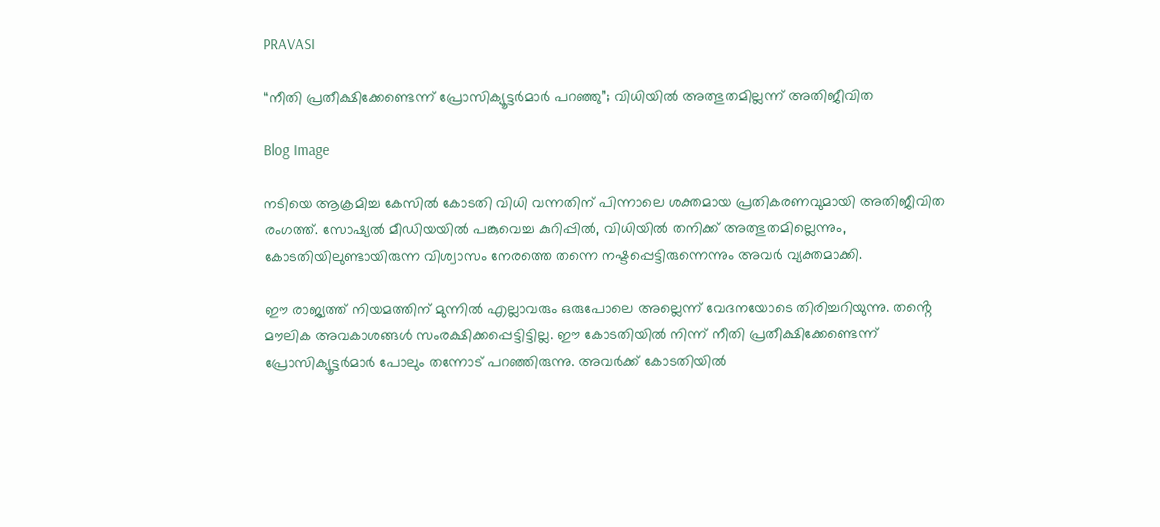PRAVASI

“നീതി പ്രതീക്ഷിക്കേണ്ടെന്ന് പ്രോസിക്യൂട്ടർമാർ പറഞ്ഞു”; വിധിയിൽ അത്ഭുതമില്ലന്ന് അതിജീവിത

Blog Image

നടിയെ ആക്രമിച്ച കേസിൽ കോടതി വിധി വന്നതിന് പിന്നാലെ ശക്തമായ പ്രതികരണവുമായി അതിജീവിത രംഗത്ത്. സോഷ്യൽ മീഡിയയിൽ പങ്കുവെച്ച കുറിപ്പിൽ, വിധിയിൽ തനിക്ക് അത്ഭുതമില്ലെന്നും, കോടതിയിലുണ്ടായിരുന്ന വിശ്വാസം നേരത്തെ തന്നെ നഷ്ടപ്പെട്ടിരുന്നെന്നും അവർ വ്യക്തമാക്കി.

ഈ രാജ്യത്ത് നിയമത്തിന് മുന്നിൽ എല്ലാവരും ഒരുപോലെ അല്ലെന്ന് വേദനയോടെ തിരിച്ചറിയുന്നു. തൻ്റെ മൗലിക അവകാശങ്ങൾ സംരക്ഷിക്കപ്പെട്ടിട്ടില്ല. ഈ കോടതിയിൽ നിന്ന് നീതി പ്രതീക്ഷിക്കേണ്ടെന്ന് പ്രോസിക്യൂട്ടർമാർ പോലും തന്നോട് പറഞ്ഞിരുന്നു. അവർക്ക് കോടതിയിൽ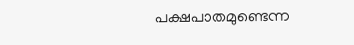പക്ഷപാതമുണ്ടെന്ന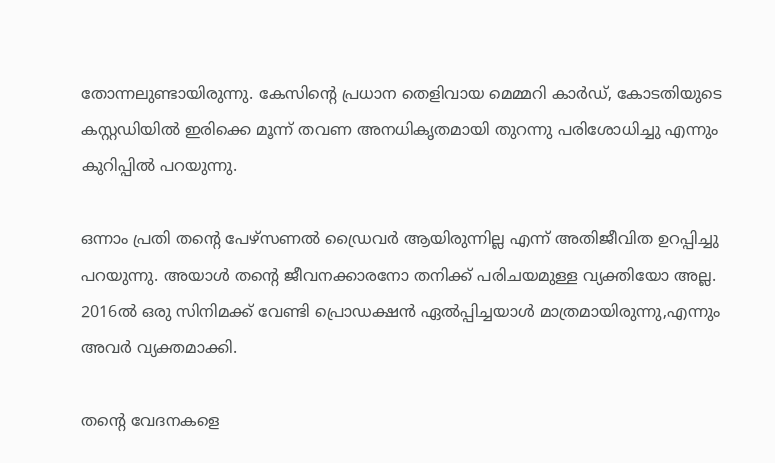തോന്നലുണ്ടായിരുന്നു. കേസിൻ്റെ പ്രധാന തെളിവായ മെമ്മറി കാർഡ്, കോടതിയുടെ കസ്റ്റഡിയിൽ ഇരിക്കെ മൂന്ന് തവണ അനധികൃതമായി തുറന്നു പരിശോധിച്ചു എന്നും കുറിപ്പിൽ പറയുന്നു.

ഒന്നാം പ്രതി തൻ്റെ പേഴ്‌സണൽ ഡ്രൈവർ ആയിരുന്നില്ല എന്ന് അതിജീവിത ഉറപ്പിച്ചു പറയുന്നു. അയാൾ തൻ്റെ ജീവനക്കാരനോ തനിക്ക് പരിചയമുള്ള വ്യക്തിയോ അല്ല. 2016ൽ ഒരു സിനിമക്ക് വേണ്ടി പ്രൊഡക്ഷൻ ഏൽപ്പിച്ചയാൾ മാത്രമായിരുന്നു,എന്നും അവർ വ്യക്തമാക്കി.

തൻ്റെ വേദനകളെ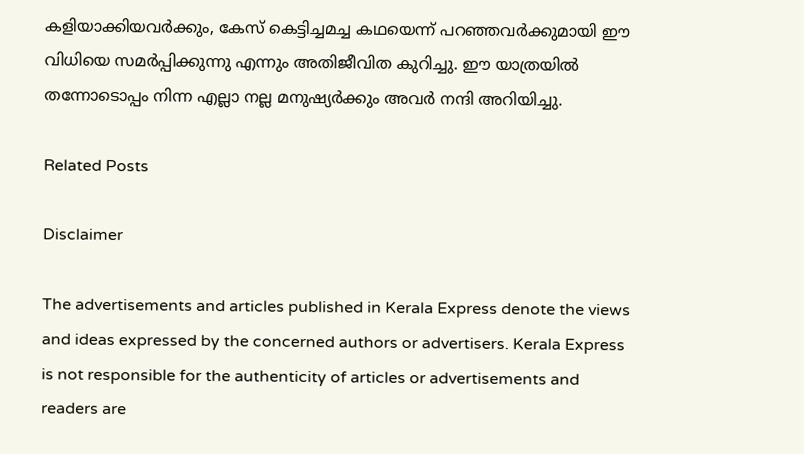കളിയാക്കിയവർക്കും, കേസ് കെട്ടിച്ചമച്ച കഥയെന്ന് പറഞ്ഞവർക്കുമായി ഈ വിധിയെ സമർപ്പിക്കുന്നു എന്നും അതിജീവിത കുറിച്ചു. ഈ യാത്രയിൽ തന്നോടൊപ്പം നിന്ന എല്ലാ നല്ല മനുഷ്യർക്കും അവർ നന്ദി അറിയിച്ചു.

Related Posts

Disclaimer

The advertisements and articles published in Kerala Express denote the views and ideas expressed by the concerned authors or advertisers. Kerala Express is not responsible for the authenticity of articles or advertisements and readers are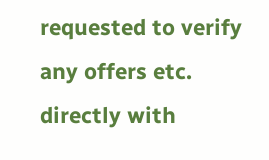requested to verify any offers etc. directly with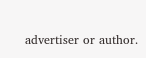advertiser or author.